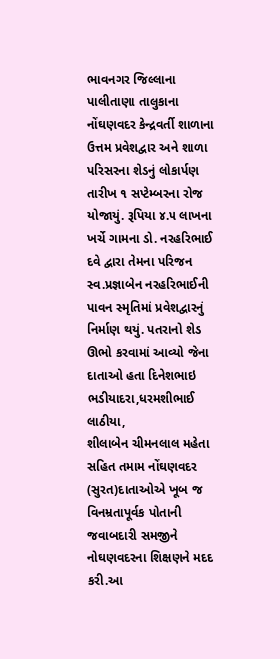ભાવનગર જિલ્લાના પાલીતાણા તાલુકાના નોંઘણવદર કેન્દ્રવર્તી શાળાના ઉત્તમ પ્રવેશદ્વાર અને શાળા પરિસરના શેડનું લોકાર્પણ તારીખ ૧ સપ્ટેમ્બરના રોજ યોજાયું. રૂપિયા ૪.૫ લાખના ખર્ચે ગામના ડો. નરહરિભાઈ દવે દ્વારા તેમના પરિજન સ્વ.પ્રજ્ઞાબેન નરહરિભાઈની પાવન સ્મૃતિમાં પ્રવેશદ્વારનું નિર્માણ થયું. પતરાનો શેડ ઊભો કરવામાં આવ્યો જેના દાતાઓ હતા દિનેશભાઇ ભડીયાદરા,ધરમશીભાઈ લાઠીયા,
શીલાબેન ચીમનલાલ મહેતા સહિત તમામ નોંઘણવદર (સુરત)દાતાઓએ ખૂબ જ વિનમ્રતાપૂર્વક પોતાની જવાબદારી સમજીને નોઘણવદરના શિક્ષણને મદદ કરી.આ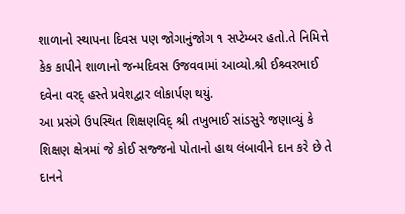શાળાનો સ્થાપના દિવસ પણ જોગાનુંજોગ ૧ સપ્ટેમ્બર હતો.તે નિમિત્તે કેક કાપીને શાળાનો જન્મદિવસ ઉજવવામાં આવ્યો.શ્રી ઈશ્ર્વરભાઈ દવેના વરદ્ હસ્તે પ્રવેશદ્વાર લોકાર્પણ થયું.
આ પ્રસંગે ઉપસ્થિત શિક્ષણવિદ્ શ્રી તખુભાઈ સાંડસુરે જણાવ્યું કે શિક્ષણ ક્ષેત્રમાં જે કોઈ સજ્જનો પોતાનો હાથ લંબાવીને દાન કરે છે તે દાનને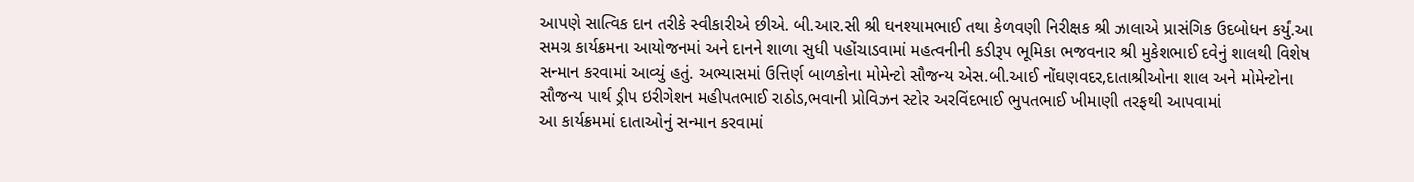આપણે સાત્વિક દાન તરીકે સ્વીકારીએ છીએ. બી.આર.સી શ્રી ઘનશ્યામભાઈ તથા કેળવણી નિરીક્ષક શ્રી ઝાલાએ પ્રાસંગિક ઉદબોધન કર્યું.આ સમગ્ર કાર્યક્રમના આયોજનમાં અને દાનને શાળા સુધી પહોંચાડવામાં મહત્વનીની કડીરૂપ ભૂમિકા ભજવનાર શ્રી મુકેશભાઈ દવેનું શાલથી વિશેષ સન્માન કરવામાં આવ્યું હતું. અભ્યાસમાં ઉત્તિર્ણ બાળકોના મોમેન્ટો સૌજન્ય એસ.બી.આઈ નોંઘણવદર,દાતાશ્રીઓના શાલ અને મોમેન્ટોના સૌજન્ય પાર્થ ડ્રીપ ઇરીગેશન મહીપતભાઈ રાઠોડ,ભવાની પ્રોવિઝન સ્ટોર અરવિંદભાઈ ભુપતભાઈ ખીમાણી તરફથી આપવામાં
આ કાર્યક્રમમાં દાતાઓનું સન્માન કરવામાં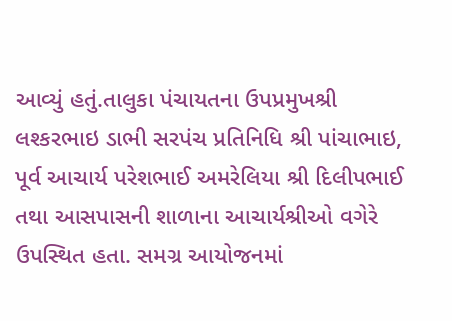આવ્યું હતું.તાલુકા પંચાયતના ઉપપ્રમુખશ્રી લશ્કરભાઇ ડાભી સરપંચ પ્રતિનિધિ શ્રી પાંચાભાઇ, પૂર્વ આચાર્ય પરેશભાઈ અમરેલિયા શ્રી દિલીપભાઈ તથા આસપાસની શાળાના આચાર્યશ્રીઓ વગેરે ઉપસ્થિત હતા. સમગ્ર આયોજનમાં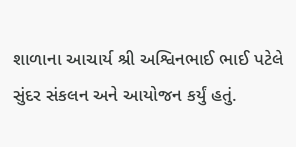શાળાના આચાર્ય શ્રી અશ્વિનભાઈ ભાઈ પટેલે સુંદર સંકલન અને આયોજન કર્યું હતું.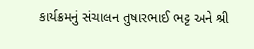કાર્યક્રમનું સંચાલન તુષારભાઈ ભટ્ટ અને શ્રી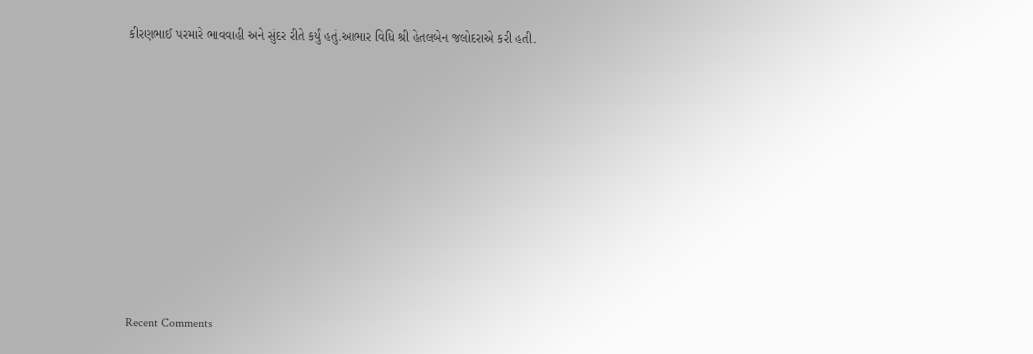કીરણભાઈ પરમારે ભાવવાહી અને સુંદર રીતે કર્યું હતું.આભાર વિધિ શ્રી હેતલબેન જલોદરાએ કરી હતી.















Recent Comments